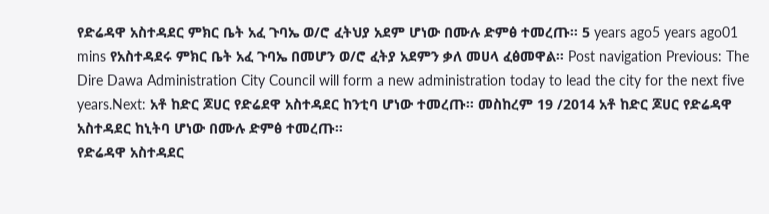የድሬዳዋ አስተዳደር ምክር ቤት አፈ ጉባኤ ወ/ሮ ፈትህያ አደም ሆነው በሙሉ ድምፅ ተመረጡ። 5 years ago5 years ago01 mins የአስተዳደሩ ምክር ቤት አፈ ጉባኤ በመሆን ወ/ሮ ፈትያ አደምን ቃለ መሀላ ፈፅመዋል። Post navigation Previous: The Dire Dawa Administration City Council will form a new administration today to lead the city for the next five years.Next: አቶ ከድር ጆሀር የድሬደዋ አስተዳደር ከንቲባ ሆነው ተመረጡ። መስከረም 19 /2014 አቶ ከድር ጆሀር የድሬዳዋ አስተዳደር ከኒትባ ሆነው በሙሉ ድምፅ ተመረጡ።
የድሬዳዋ አስተዳደር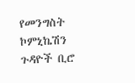የመንግስት ኮምኒኬሽን ጉዳዮች ቢሮ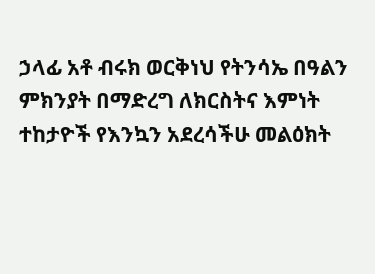ኃላፊ አቶ ብሩክ ወርቅነህ የትንሳኤ በዓልን ምክንያት በማድረግ ለክርስትና እምነት ተከታዮች የእንኳን አደረሳችሁ መልዕክት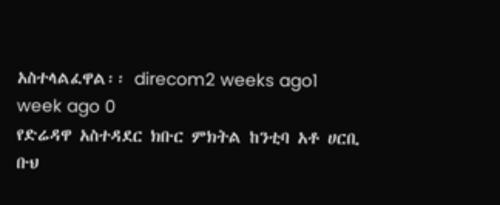አስተላልፈዋል፡፡ direcom2 weeks ago1 week ago 0
የድሬዳዋ አስተዳደር ክቡር ምክትል ከንቲባ አቶ ሀርቢ ቡህ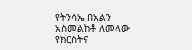የትንሳኤ በአልን አስመልከቶ ለመላው የክርስትና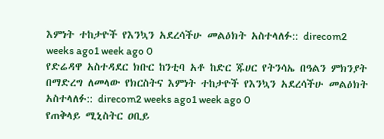እምነት ተከታዮች የእንኳን አደረሳችሁ መልዕክት አስተላለፉ:: direcom2 weeks ago1 week ago 0
የድሬዳዋ አስተዳደር ክቡር ከንቲባ አቶ ከድር ጁሀር የትንሳኤ በዓልን ምክንያት በማድረግ ለመላው የክርስትና እምነት ተከታዮች የእንኳን አደረሳችሁ መልዕክት አስተላለፉ:: direcom2 weeks ago1 week ago 0
የጠቅላይ ሚኒስትር ዐቢይ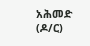አሕመድ (ዶ/ር)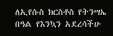ለኢየሱስ ክርስቶስ የትንሣኤ በዓል የእንኳን አደረሳችሁ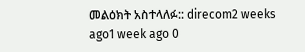መልዕክት አስተላለፉ:: direcom2 weeks ago1 week ago 0